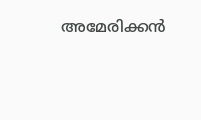അമേരിക്കൻ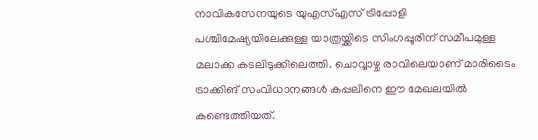നാവികസേനയുടെ യുഎസ്എസ് ട്രിപ്പോളി പശ്ചിമേഷ്യയിലേക്കുള്ള യാത്രയ്ക്കിടെ സിംഗപ്പൂരിന് സമീപമുള്ള മലാക്ക കടലിടുക്കിലെത്തി. ചൊവ്വാഴ്ച രാവിലെയാണ് മാരിടൈം ട്രാക്കിങ് സംവിധാനങ്ങൾ കപ്പലിനെ ഈ മേഖലയിൽ കണ്ടെത്തിയത്.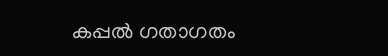കപ്പൽ ഗതാഗതം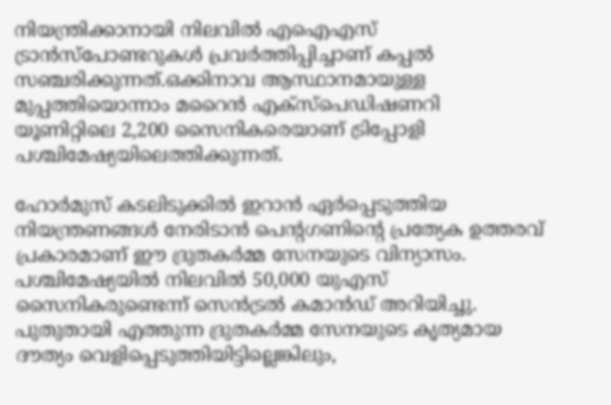നിയന്ത്രിക്കാനായി നിലവിൽ എഐഎസ് ട്രാൻസ്‌പോണ്ടറുകൾ പ്രവർത്തിപ്പിച്ചാണ് കപ്പൽ സഞ്ചരിക്കുന്നത്.ഒക്കിനാവ ആസ്ഥാനമായുള്ള മുപ്പത്തിയൊന്നാം മറൈൻ എക്സ്‌പെഡിഷണറി യൂണിറ്റിലെ 2,200 സൈനികരെയാണ് ട്രിപ്പോളി പശ്ചിമേഷ്യയിലെത്തിക്കുന്നത്.

ഹോർമുസ് കടലിടുക്കിൽ ഇറാൻ ഏർപ്പെടുത്തിയ നിയന്ത്രണങ്ങൾ നേരിടാൻ പെന്റഗണിന്റെ പ്രത്യേക ഉത്തരവ് പ്രകാരമാണ് ഈ ദ്രുതകർമ്മ സേനയുടെ വിന്യാസം.
പശ്ചിമേഷ്യയിൽ നിലവിൽ 50,000 യുഎസ് സൈനികരുണ്ടെന്ന് സെൻട്രൽ കമാൻഡ് അറിയിച്ചു. പുതുതായി എത്തുന്ന ദ്രുതകർമ്മ സേനയുടെ കൃത്യമായ ദൗത്യം വെളിപ്പെടുത്തിയിട്ടില്ലെങ്കിലും,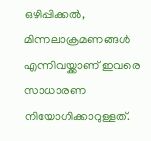ഒഴിപ്പിക്കൽ, മിന്നലാക്രമണങ്ങൾ എന്നിവയ്ക്കാണ് ഇവരെ സാധാരണ നിയോഗിക്കാറുള്ളത്.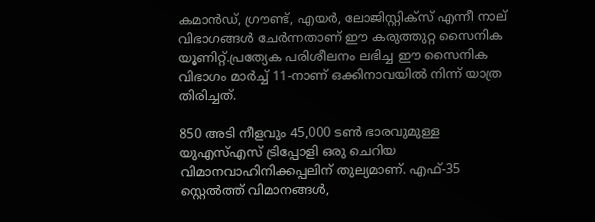കമാൻഡ്, ഗ്രൗണ്ട്, എയർ, ലോജിസ്റ്റിക്സ് എന്നീ നാല് വിഭാഗങ്ങൾ ചേർന്നതാണ് ഈ കരുത്തുറ്റ സൈനിക യൂണിറ്റ്.പ്രത്യേക പരിശീലനം ലഭിച്ച ഈ സൈനിക വിഭാഗം മാർച്ച് 11-നാണ് ഒക്കിനാവയിൽ നിന്ന് യാത്ര തിരിച്ചത്.

850 അടി നീളവും 45,000 ടൺ ഭാരവുമുള്ള യുഎസ്എസ് ട്രിപ്പോളി ഒരു ചെറിയ വിമാനവാഹിനിക്കപ്പലിന് തുല്യമാണ്. എഫ്-35 സ്റ്റെൽത്ത് വിമാനങ്ങൾ,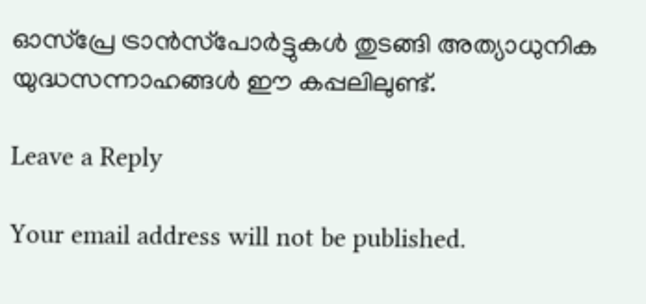ഓസ്‌പ്രേ ട്രാൻസ്‌പോർട്ടുകൾ തുടങ്ങി അത്യാധുനിക യുദ്ധസന്നാഹങ്ങൾ ഈ കപ്പലിലുണ്ട്.

Leave a Reply

Your email address will not be published.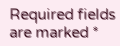Required fields are marked *